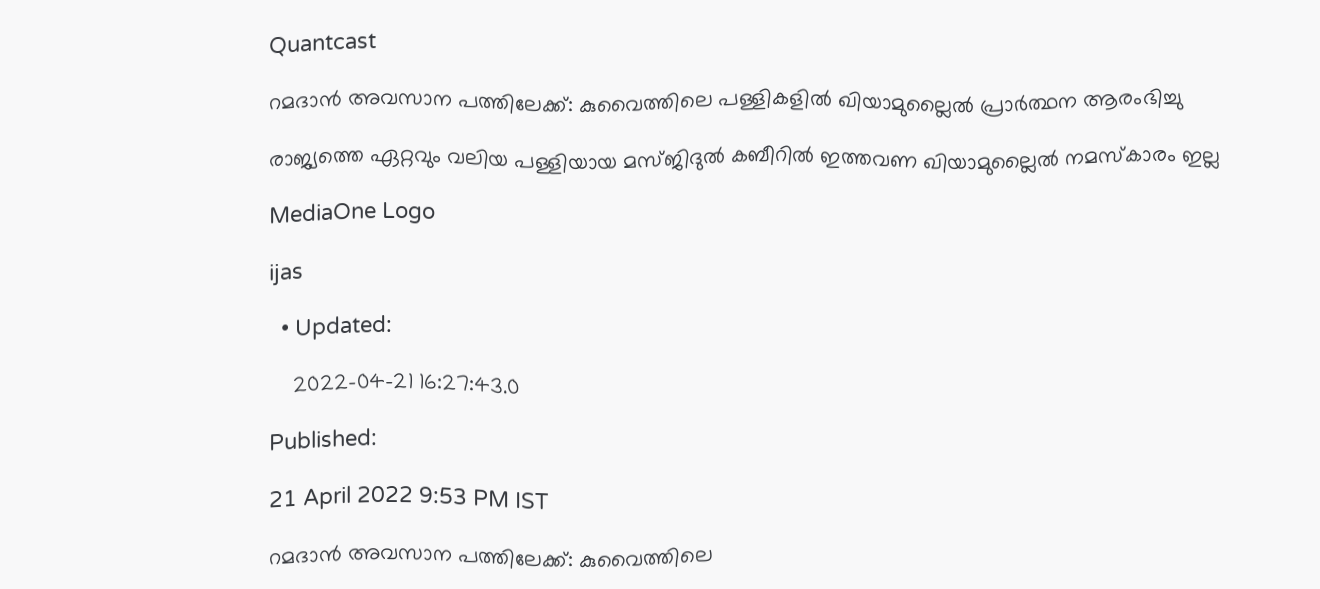Quantcast

റമദാൻ അവസാന പത്തിലേക്ക്: കുവൈത്തിലെ പള്ളികളിൽ ഖിയാമുല്ലൈൽ പ്രാർത്ഥന ആരംഭിച്ചു

രാജ്യത്തെ ഏറ്റവും വലിയ പള്ളിയായ മസ്ജിദുൽ കബീറിൽ ഇത്തവണ ഖിയാമുല്ലൈൽ നമസ്കാരം ഇല്ല

MediaOne Logo

ijas

  • Updated:

    2022-04-21 16:27:43.0

Published:

21 April 2022 9:53 PM IST

റമദാൻ അവസാന പത്തിലേക്ക്: കുവൈത്തിലെ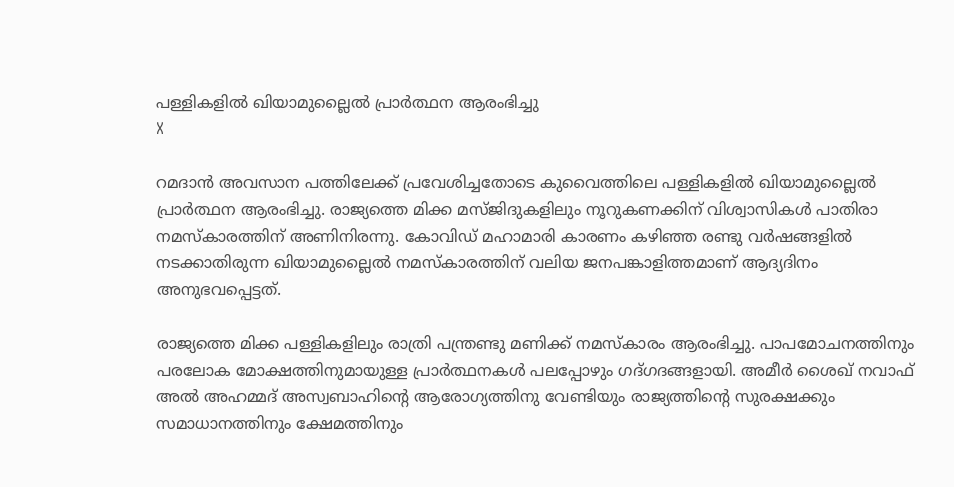പള്ളികളിൽ ഖിയാമുല്ലൈൽ പ്രാർത്ഥന ആരംഭിച്ചു
X

റമദാൻ അവസാന പത്തിലേക്ക് പ്രവേശിച്ചതോടെ കുവൈത്തിലെ പള്ളികളിൽ ഖിയാമുല്ലൈൽ പ്രാർത്ഥന ആരംഭിച്ചു. രാജ്യത്തെ മിക്ക മസ്ജിദുകളിലും നൂറുകണക്കിന് വിശ്വാസികൾ പാതിരാ നമസ്കാരത്തിന് അണിനിരന്നു. കോവിഡ് മഹാമാരി കാരണം കഴിഞ്ഞ രണ്ടു വർഷങ്ങളിൽ നടക്കാതിരുന്ന ഖിയാമുല്ലൈൽ നമസ്കാരത്തിന് വലിയ ജനപങ്കാളിത്തമാണ് ആദ്യദിനം അനുഭവപ്പെട്ടത്.

രാജ്യത്തെ മിക്ക പള്ളികളിലും രാത്രി പന്ത്രണ്ടു മണിക്ക് നമസ്കാരം ആരംഭിച്ചു. പാപമോചനത്തിനും പരലോക മോക്ഷത്തിനുമായുള്ള പ്രാർത്ഥനകൾ പലപ്പോഴും ഗദ്ഗദങ്ങളായി. അമീർ ശൈഖ് നവാഫ് അൽ അഹമ്മദ് അസ്വബാഹിന്‍റെ ആരോഗ്യത്തിനു വേണ്ടിയും രാജ്യത്തിന്‍റെ സുരക്ഷക്കും സമാധാനത്തിനും ക്ഷേമത്തിനും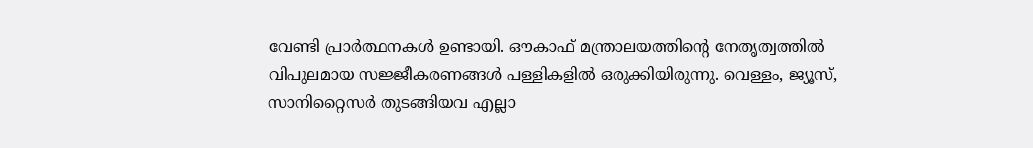വേണ്ടി പ്രാർത്ഥനകൾ ഉണ്ടായി. ഔകാഫ് മന്ത്രാലയത്തിന്‍റെ നേതൃത്വത്തിൽ വിപുലമായ സജ്ജീകരണങ്ങൾ പള്ളികളിൽ ഒരുക്കിയിരുന്നു. വെള്ളം, ജ്യൂസ്, സാനിറ്റൈസര്‍ തുടങ്ങിയവ എല്ലാ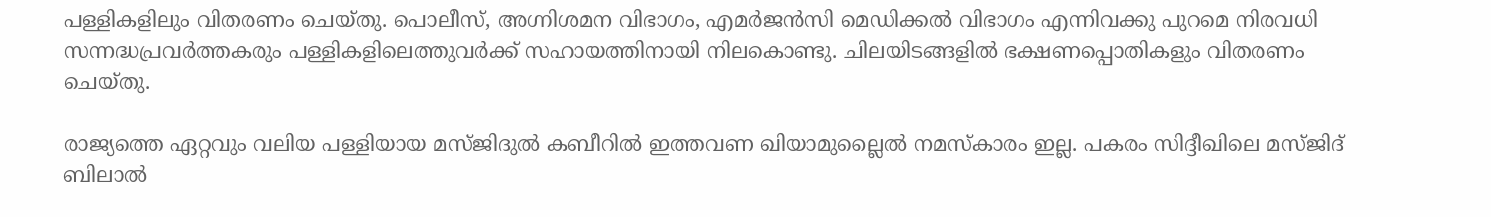പള്ളികളിലും വിതരണം ചെയ്തു. പൊലീസ്, അഗ്നിശമന വിഭാഗം, എമർജൻസി മെഡിക്കൽ വിഭാഗം എന്നിവക്കു പുറമെ നിരവധി സന്നദ്ധപ്രവർത്തകരും പള്ളികളിലെത്തുവർക്ക് സഹായത്തിനായി നിലകൊണ്ടു. ചിലയിടങ്ങളിൽ ഭക്ഷണപ്പൊതികളും വിതരണം ചെയ്തു.

രാജ്യത്തെ ഏറ്റവും വലിയ പള്ളിയായ മസ്ജിദുൽ കബീറിൽ ഇത്തവണ ഖിയാമുല്ലൈൽ നമസ്കാരം ഇല്ല. പകരം സിദ്ദീഖിലെ മസ്ജിദ് ബിലാൽ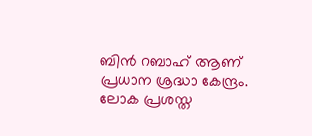ബിൻ റബാഹ് ആണ് പ്രധാന ശ്രദ്ധാ കേന്ദ്രം. ലോക പ്രശസ്ത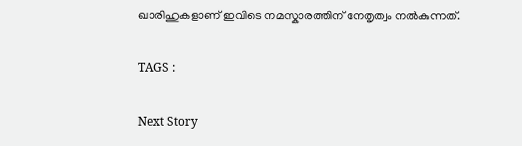ഖാരിഹുകളാണ് ഇവിടെ നമസ്കാരത്തിന് നേതൃത്വം നൽകുന്നത്.

TAGS :

Next Story